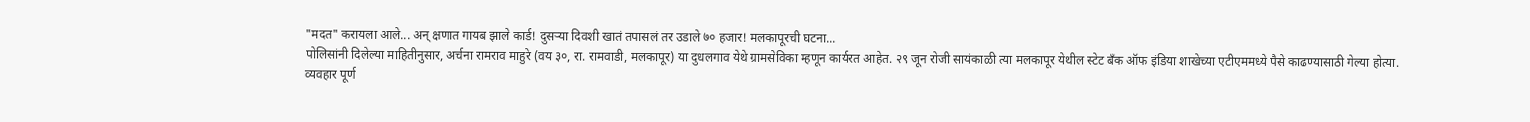"मदत" करायला आले... अन् क्षणात गायब झाले कार्ड! दुसऱ्या दिवशी खातं तपासलं तर उडाले ७० हजार! मलकापूरची घटना...
पोलिसांनी दिलेल्या माहितीनुसार, अर्चना रामराव माहुरे (वय ३०, रा. रामवाडी, मलकापूर) या दुधलगाव येथे ग्रामसेविका म्हणून कार्यरत आहेत. २९ जून रोजी सायंकाळी त्या मलकापूर येथील स्टेट बँक ऑफ इंडिया शाखेच्या एटीएममध्ये पैसे काढण्यासाठी गेल्या होत्या.
व्यवहार पूर्ण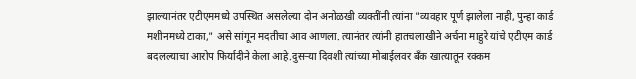झाल्यानंतर एटीएममध्ये उपस्थित असलेल्या दोन अनोळखी व्यक्तींनी त्यांना "व्यवहार पूर्ण झालेला नाही, पुन्हा कार्ड मशीनमध्ये टाका," असे सांगून मदतीचा आव आणला. त्यानंतर त्यांनी हातचलाखीने अर्चना माहुरे यांचे एटीएम कार्ड बदलल्याचा आरोप फिर्यादीने केला आहे.दुसऱ्या दिवशी त्यांच्या मोबाईलवर बँक खात्यातून रक्कम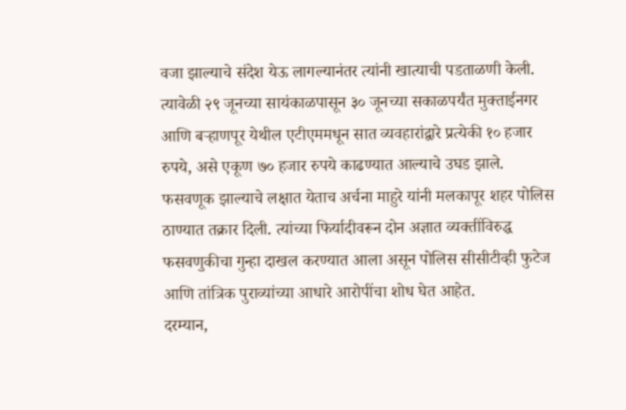वजा झाल्याचे संदेश येऊ लागल्यानंतर त्यांनी खात्याची पडताळणी केली. त्यावेळी २९ जूनच्या सायंकाळपासून ३० जूनच्या सकाळपर्यंत मुक्ताईनगर आणि बऱ्हाणपूर येथील एटीएममधून सात व्यवहारांद्वारे प्रत्येकी १० हजार रुपये, असे एकूण ७० हजार रुपये काढण्यात आल्याचे उघड झाले.
फसवणूक झाल्याचे लक्षात येताच अर्चना माहुरे यांनी मलकापूर शहर पोलिस ठाण्यात तक्रार दिली. त्यांच्या फिर्यादीवरून दोन अज्ञात व्यक्तींविरुद्ध फसवणुकीचा गुन्हा दाखल करण्यात आला असून पोलिस सीसीटीव्ही फुटेज आणि तांत्रिक पुराव्यांच्या आधारे आरोपींचा शोध घेत आहेत.
दरम्यान,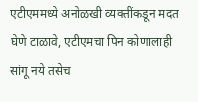एटीएममध्ये अनोळखी व्यक्तींकडून मदत घेणे टाळावे, एटीएमचा पिन कोणालाही सांगू नये तसेच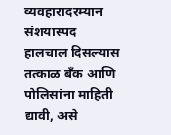व्यवहारादरम्यान संशयास्पद हालचाल दिसल्यास तत्काळ बँक आणि पोलिसांना माहिती द्यावी, असे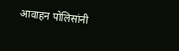आवाहन पोलिसांनी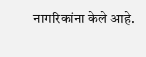नागरिकांना केले आहे.